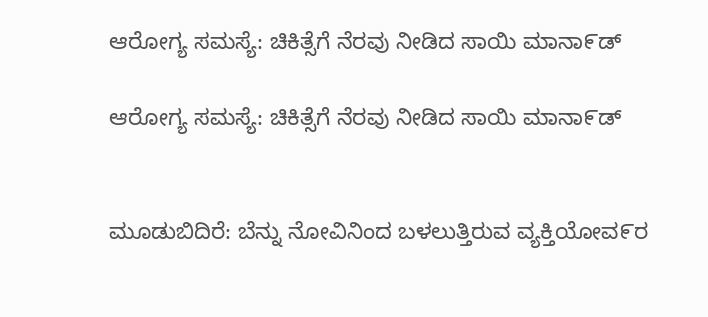ಆರೋಗ್ಯ ಸಮಸ್ಯೆ: ಚಿಕಿತ್ಸೆಗೆ ನೆರವು ನೀಡಿದ ಸಾಯಿ ಮಾನಾ೯ಡ್

ಆರೋಗ್ಯ ಸಮಸ್ಯೆ: ಚಿಕಿತ್ಸೆಗೆ ನೆರವು ನೀಡಿದ ಸಾಯಿ ಮಾನಾ೯ಡ್


ಮೂಡುಬಿದಿರೆ: ಬೆನ್ನು ನೋವಿನಿಂದ ಬಳಲುತ್ತಿರುವ ವ್ಯಕ್ತಿಯೋವ೯ರ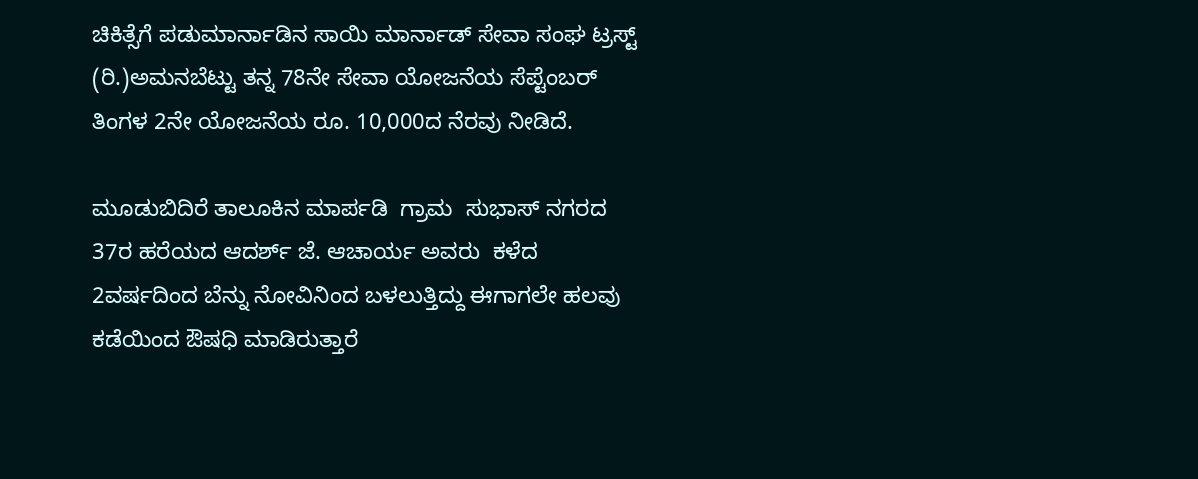ಚಿಕಿತ್ಸೆಗೆ ಪಡುಮಾರ್ನಾಡಿನ ಸಾಯಿ ಮಾರ್ನಾಡ್ ಸೇವಾ ಸಂಘ ಟ್ರಸ್ಟ್ (ರಿ.)ಅಮನಬೆಟ್ಟು ತನ್ನ 78ನೇ ಸೇವಾ ಯೋಜನೆಯ ಸೆಪ್ಟೆಂಬರ್ ತಿಂಗಳ 2ನೇ ಯೋಜನೆಯ ರೂ. 10,000ದ ನೆರವು ನೀಡಿದೆ.

ಮೂಡುಬಿದಿರೆ ತಾಲೂಕಿನ ಮಾರ್ಪಡಿ  ಗ್ರಾಮ  ಸುಭಾಸ್ ನಗರದ 37ರ ಹರೆಯದ ಆದರ್ಶ್ ಜೆ. ಆಚಾರ್ಯ ಅವರು  ಕಳೆದ 2ವರ್ಷದಿಂದ ಬೆನ್ನು ನೋವಿನಿಂದ ಬಳಲುತ್ತಿದ್ದು ಈಗಾಗಲೇ ಹಲವು ಕಡೆಯಿಂದ ಔಷಧಿ ಮಾಡಿರುತ್ತಾರೆ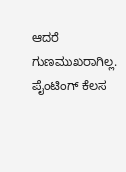ಆದರೆ ಗುಣಮುಖರಾಗಿಲ್ಲ. ಪೈಂಟಿಂಗ್ ಕೆಲಸ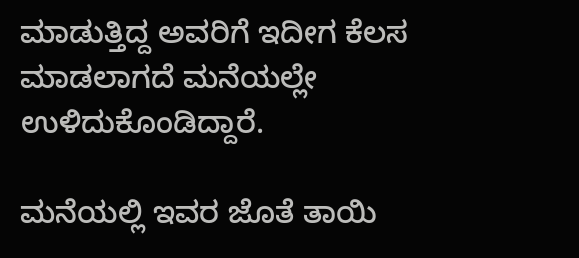ಮಾಡುತ್ತಿದ್ದ ಅವರಿಗೆ ಇದೀಗ ಕೆಲಸ ಮಾಡಲಾಗದೆ ಮನೆಯಲ್ಲೇ ಉಳಿದುಕೊಂಡಿದ್ದಾರೆ.

ಮನೆಯಲ್ಲಿ ಇವರ ಜೊತೆ ತಾಯಿ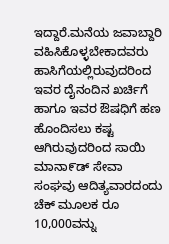ಇದ್ದಾರೆ.ಮನೆಯ ಜವಾಬ್ದಾರಿ ವಹಿಸಿಕೊಳ್ಳಬೇಕಾದವರು  ಹಾಸಿಗೆಯಲ್ಲಿರುವುದರಿಂದ ಇವರ ದೈನಂದಿನ ಖರ್ಚಿಗೆ ಹಾಗೂ ಇವರ ಔಷಧಿಗೆ ಹಣ ಹೊಂದಿಸಲು ಕಷ್ಟ ಆಗಿರುವುದರಿಂದ ಸಾಯಿ ಮಾನಾ೯ಡ್ ಸೇವಾ ಸಂಘವು ಆದಿತ್ಯವಾರದಂದು ಚೆಕ್ ಮೂಲಕ ರೂ 10,000ವನ್ನು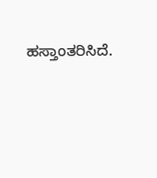ಹಸ್ತಾಂತರಿಸಿದೆ.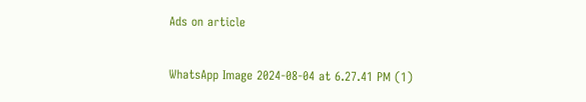Ads on article

WhatsApp Image 2024-08-04 at 6.27.41 PM (1)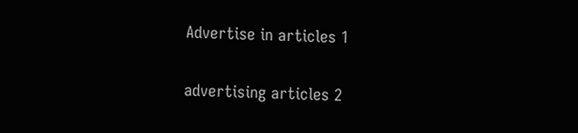Advertise in articles 1

advertising articles 2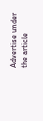Advertise under the article